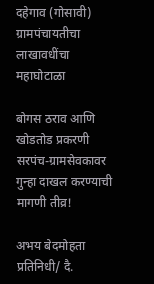दहेगाव (गोसावी) ग्रामपंचायतीचा लाखावधींचा महाघोटाळा

बोगस ठराव आणि खोडतोड प्रकरणी सरपंच-ग्रामसेवकावर गुन्हा दाखल करण्याची मागणी तीव्र!

अभय बेदमोहता
प्रतिनिधी/ दै.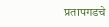प्रतापगडचे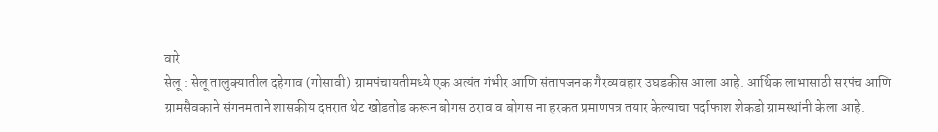वारे
सेलू : सेलू तालुक्यातील दहेगाव (गोसावी) ग्रामपंचायतीमध्ये एक अत्यंत गंभीर आणि संतापजनक गैरव्यवहार उघडकीस आला आहे. आर्थिक लाभासाठी सरपंच आणि ग्रामसैवकाने संगनमताने शासकीय दप्तरात थेट खोडतोड करून बोगस ठराव व बोगस ना हरकत प्रमाणपत्र तयार केल्याचा पर्दाफाश शेकडो ग्रामस्थांनी केला आहे.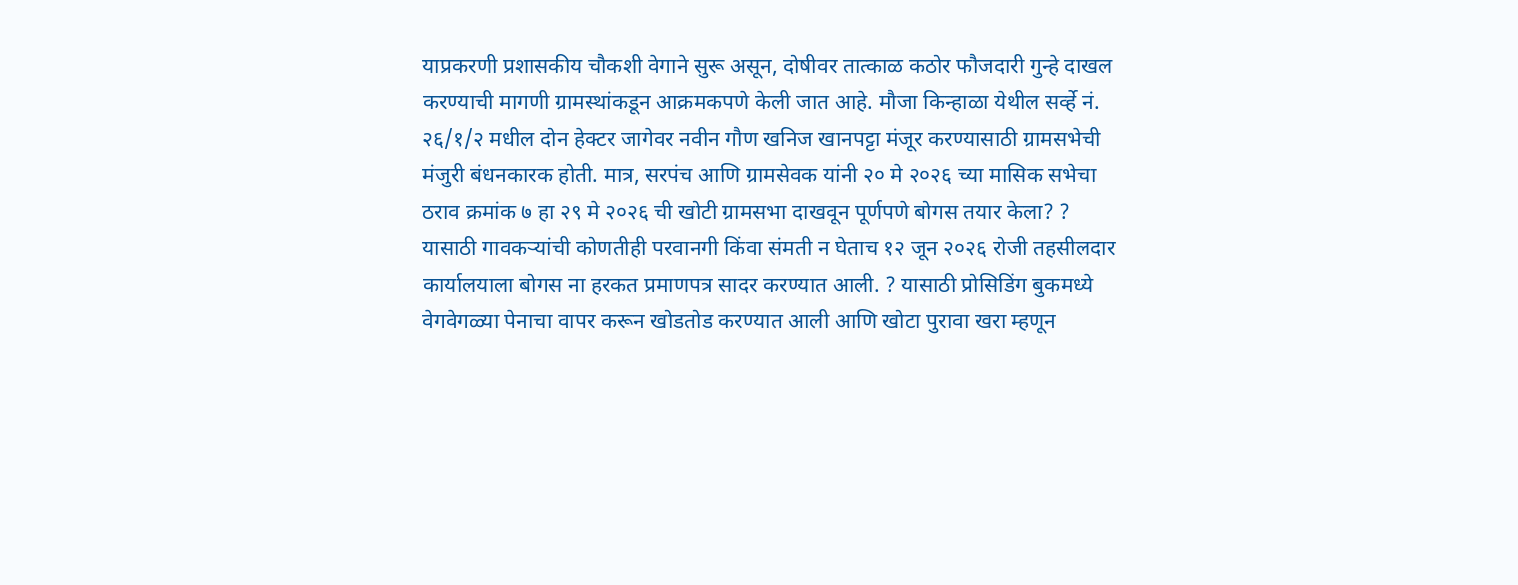याप्रकरणी प्रशासकीय चौकशी वेगाने सुरू असून, दोषीवर तात्काळ कठोर फौजदारी गुन्हे दाखल करण्याची मागणी ग्रामस्थांकडून आक्रमकपणे केली जात आहे. मौजा किन्हाळा येथील सर्व्हे नं. २६/१/२ मधील दोन हेक्टर जागेवर नवीन गौण खनिज खानपट्टा मंजूर करण्यासाठी ग्रामसभेची मंजुरी बंधनकारक होती. मात्र, सरपंच आणि ग्रामसेवक यांनी २० मे २०२६ च्या मासिक सभेचा ठराव क्रमांक ७ हा २९ मे २०२६ ची खोटी ग्रामसभा दाखवून पूर्णपणे बोगस तयार केला? ? यासाठी गावकऱ्यांची कोणतीही परवानगी किंवा संमती न घेताच १२ जून २०२६ रोजी तहसीलदार कार्यालयाला बोगस ना हरकत प्रमाणपत्र सादर करण्यात आली. ? यासाठी प्रोसिडिंग बुकमध्ये वेगवेगळ्या पेनाचा वापर करून खोडतोड करण्यात आली आणि खोटा पुरावा खरा म्हणून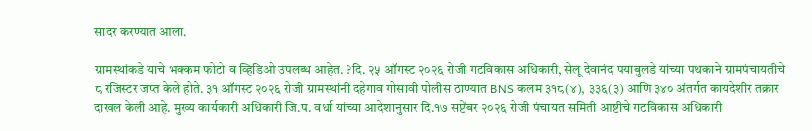सादर करण्यात आला.

ग्रामस्थांकडे याचे भक्कम फोटो व व्हिडिओ उपलब्ध आहेत. ?दि. २५ ऑगस्ट २०२६ रोजी गटविकास अधिकारी, सेलू देवानंद पयाबुलडे यांच्या पथकाने ग्रामपंचायतीचे ८ रजिस्टर जप्त केले होते. ३१ ऑगस्ट २०२६ रोजी ग्रामस्थांनी दहेगाव गोसावी पोलीस ठाण्यात BNS कलम ३१८(४), ३३६(३) आणि ३४० अंतर्गत कायदेशीर तक्रार दाखल केली आहे. मुख्य कार्यकारी अधिकारी जि.प. वर्धा यांच्या आदेशानुसार दि.१७ सप्टेंबर २०२६ रोजी पंचायत समिती आष्टीचे गटविकास अधिकारी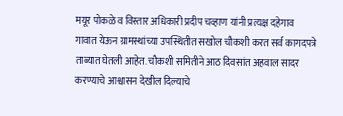मयूर पोकळे व विस्तार अधिकारी प्रदीप चव्हाण यांनी प्रत्यक्ष दहेगाव गावात येऊन ग्रामस्थांच्या उपस्थितीत सखोल चौकशी करत सर्व कागदपत्रे ताब्यात घेतली आहेत. चौकशी समितीने आठ दिवसांत अहवाल सादर करण्याचे आश्वासन देखील दिल्याचे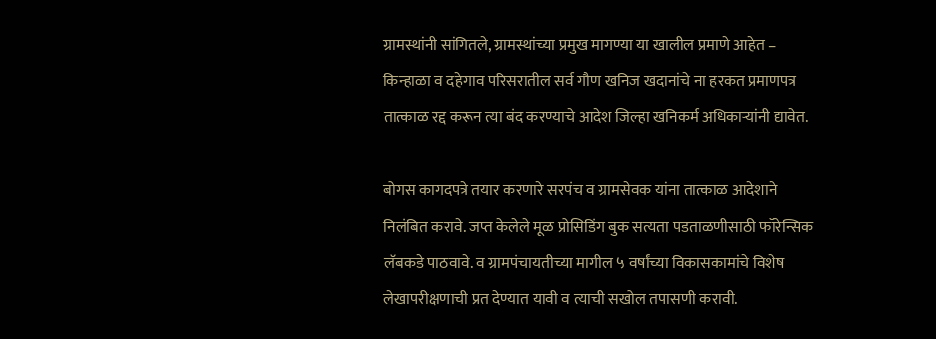ग्रामस्थांनी सांगितले, ग्रामस्थांच्या प्रमुख मागण्या या खालील प्रमाणे आहेत – किन्हाळा व दहेगाव परिसरातील सर्व गौण खनिज खदानांचे ना हरकत प्रमाणपत्र तात्काळ रद्द करून त्या बंद करण्याचे आदेश जिल्हा खनिकर्म अधिकाऱ्यांनी द्यावेत.

बोगस कागदपत्रे तयार करणारे सरपंच व ग्रामसेवक यांना तात्काळ आदेशाने निलंबित करावे. जप्त केलेले मूळ प्रोसिडिंग बुक सत्यता पडताळणीसाठी फॉरेन्सिक लॅबकडे पाठवावे. व ग्रामपंचायतीच्या मागील ५ वर्षांच्या विकासकामांचे विशेष लेखापरीक्षणाची प्रत देण्यात यावी व त्याची सखोल तपासणी करावी.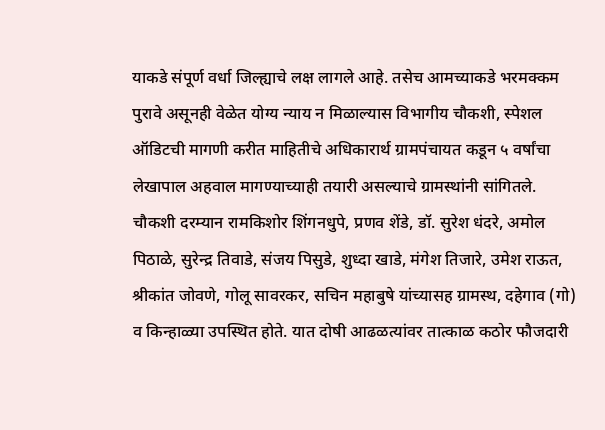याकडे संपूर्ण वर्धा जिल्ह्याचे लक्ष लागले आहे. तसेच आमच्याकडे भरमक्कम पुरावे असूनही वेळेत योग्य न्याय न मिळाल्यास विभागीय चौकशी, स्पेशल ऑडिटची मागणी करीत माहितीचे अधिकारार्थ ग्रामपंचायत कडून ५ वर्षांचा लेखापाल अहवाल मागण्याच्याही तयारी असल्याचे ग्रामस्थांनी सांगितले. चौकशी दरम्यान रामकिशोर शिंगनधुपे, प्रणव शेंडे, डॉ. सुरेश धंदरे, अमोल पिठाळे, सुरेन्द्र तिवाडे, संजय पिसुडे, शुध्दा खाडे, मंगेश तिजारे, उमेश राऊत, श्रीकांत जोवणे, गोलू सावरकर, सचिन महाबुषे यांच्यासह ग्रामस्थ, दहेगाव (गो) व किन्हाळ्या उपस्थित होते. यात दोषी आढळत्यांवर तात्काळ कठोर फौजदारी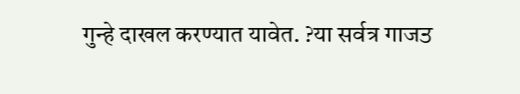गुन्हे दाखल करण्यात यावेत. ?या सर्वत्र गाजਤ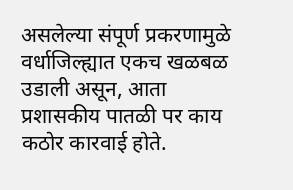असलेल्या संपूर्ण प्रकरणामुळे वर्धाजिल्ह्यात एकच खळबळ उडाली असून, आता प्रशासकीय पातळी पर काय कठोर कारवाई होते.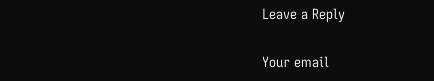Leave a Reply

Your email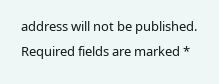address will not be published. Required fields are marked *